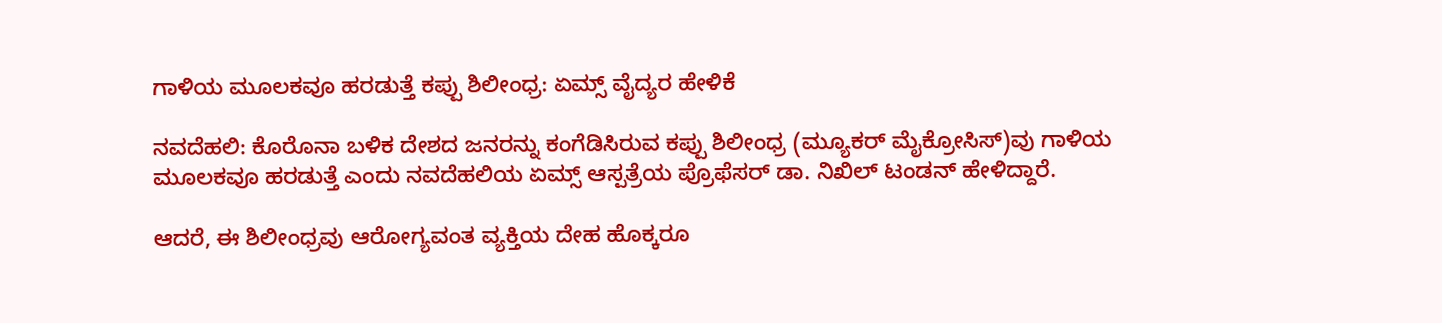ಗಾಳಿಯ ಮೂಲಕವೂ ಹರಡುತ್ತೆ ಕಪ್ಪು ಶಿಲೀಂಧ್ರ: ಏಮ್ಸ್ ವೈದ್ಯರ ಹೇಳಿಕೆ

ನವದೆಹಲಿ: ಕೊರೊನಾ ಬಳಿಕ ದೇಶದ ಜನರನ್ನು ಕಂಗೆಡಿಸಿರುವ ಕಪ್ಪು ಶಿಲೀಂಧ್ರ (ಮ್ಯೂಕರ್ ಮೈಕ್ರೋಸಿಸ್)ವು ಗಾಳಿಯ ಮೂಲಕವೂ ಹರಡುತ್ತೆ ಎಂದು ನವದೆಹಲಿಯ ಏಮ್ಸ್ ಆಸ್ಪತ್ರೆಯ ಪ್ರೊಫೆಸರ್ ಡಾ. ನಿಖಿಲ್ ಟಂಡನ್ ಹೇಳಿದ್ದಾರೆ.

ಆದರೆ, ಈ ಶಿಲೀಂಧ್ರವು ಆರೋಗ್ಯವಂತ ವ್ಯಕ್ತಿಯ ದೇಹ ಹೊಕ್ಕರೂ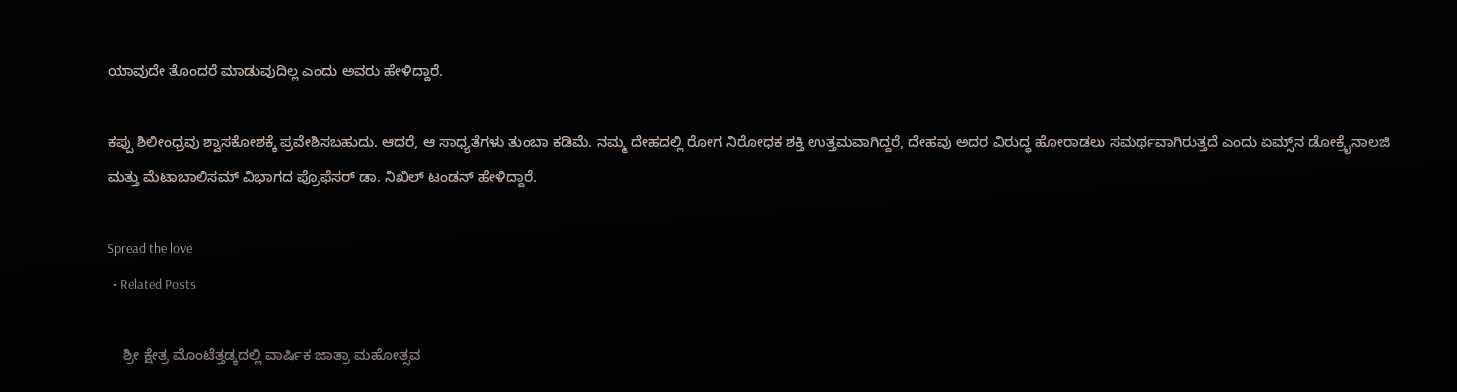ಯಾವುದೇ ತೊಂದರೆ ಮಾಡುವುದಿಲ್ಲ ಎಂದು ಅವರು ಹೇಳಿದ್ದಾರೆ.

ಕಪ್ಪು ಶಿಲೀಂಧ್ರವು ಶ್ವಾಸಕೋಶಕ್ಕೆ ಪ್ರವೇಶಿಸಬಹುದು. ಆದರೆ, ಆ ಸಾಧ್ಯತೆಗಳು ತುಂಬಾ ಕಡಿಮೆ. ನಮ್ಮ ದೇಹದಲ್ಲಿ ರೋಗ ನಿರೋಧಕ ಶಕ್ತಿ ಉತ್ತಮವಾಗಿದ್ದರೆ, ದೇಹವು ಅದರ ವಿರುದ್ಧ ಹೋರಾಡಲು ಸಮರ್ಥವಾಗಿರುತ್ತದೆ ಎಂದು ಏಮ್ಸ್‌ನ ಡೋಕ್ರೈನಾಲಜಿ ಮತ್ತು ಮೆಟಾಬಾಲಿಸಮ್ ವಿಭಾಗದ ಪ್ರೊಫೆಸರ್ ಡಾ. ನಿಖಿಲ್ ಟಂಡನ್ ಹೇಳಿದ್ದಾರೆ.

Spread the love
  • Related Posts

    ಶ್ರೀ ಕ್ಷೇತ್ರ ಮೊಂಟೆತ್ತಡ್ಕದಲ್ಲಿ ವಾರ್ಷಿಕ ಜಾತ್ರಾ ಮಹೋತ್ಸವ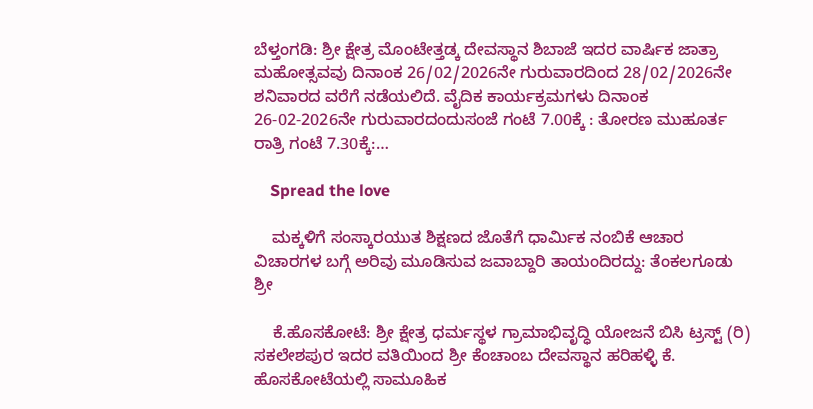ಬೆಳ್ತಂಗಡಿ: ಶ್ರೀ ಕ್ಷೇತ್ರ ಮೊಂಟೇತ್ತಡ್ಕ ದೇವಸ್ಥಾನ ಶಿಬಾಜೆ ಇದರ ವಾರ್ಷಿಕ ಜಾತ್ರಾ ಮಹೋತ್ಸವವು ದಿನಾಂಕ 26/02/2026ನೇ ಗುರುವಾರದಿಂದ 28/02/2026ನೇ ಶನಿವಾರದ ವರೆಗೆ ನಡೆಯಲಿದೆ. ವೈದಿಕ ಕಾರ್ಯಕ್ರಮಗಳು ದಿನಾಂಕ 26-02-2026ನೇ ಗುರುವಾರದಂದುಸಂಜೆ ಗಂಟೆ 7.00ಕ್ಕೆ : ತೋರಣ ಮುಹೂರ್ತ ರಾತ್ರಿ ಗಂಟೆ 7.30ಕ್ಕೆ:…

    Spread the love

    ಮಕ್ಕಳಿಗೆ ಸಂಸ್ಕಾರಯುತ ಶಿಕ್ಷಣದ ಜೊತೆಗೆ ಧಾರ್ಮಿಕ ನಂಬಿಕೆ ಆಚಾರ ವಿಚಾರಗಳ ಬಗ್ಗೆ ಅರಿವು ಮೂಡಿಸುವ ಜವಾಬ್ದಾರಿ ತಾಯಂದಿರದ್ದು: ತೆಂಕಲಗೂಡು ಶ್ರೀ

    ಕೆ.ಹೊಸಕೋಟೆ: ಶ್ರೀ ಕ್ಷೇತ್ರ ಧರ್ಮಸ್ಥಳ ಗ್ರಾಮಾಭಿವೃದ್ಧಿ ಯೋಜನೆ ಬಿಸಿ ಟ್ರಸ್ಟ್ (ರಿ) ಸಕಲೇಶಪುರ ಇದರ ವತಿಯಿಂದ ಶ್ರೀ ಕೆಂಚಾಂಬ ದೇವಸ್ಥಾನ ಹರಿಹಳ್ಳಿ ಕೆ. ಹೊಸಕೋಟೆಯಲ್ಲಿ ಸಾಮೂಹಿಕ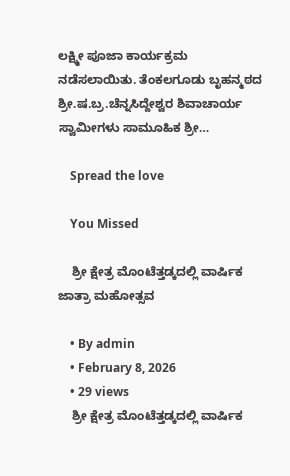ಲಕ್ಷ್ಮೀ ಪೂಜಾ ಕಾರ್ಯಕ್ರಮ ನಡೆಸಲಾಯಿತು. ತೆಂಕಲಗೂಡು ಬೃಹನ್ಮಠದ ಶ್ರೀ.ಷ.ಬ್ರ.ಚೆನ್ನಸಿದ್ದೇಶ್ವರ ಶಿವಾಚಾರ್ಯ ಸ್ವಾಮೀಗಳು ಸಾಮೂಹಿಕ ಶ್ರೀ…

    Spread the love

    You Missed

    ಶ್ರೀ ಕ್ಷೇತ್ರ ಮೊಂಟೆತ್ತಡ್ಕದಲ್ಲಿ ವಾರ್ಷಿಕ ಜಾತ್ರಾ ಮಹೋತ್ಸವ

    • By admin
    • February 8, 2026
    • 29 views
    ಶ್ರೀ ಕ್ಷೇತ್ರ ಮೊಂಟೆತ್ತಡ್ಕದಲ್ಲಿ ವಾರ್ಷಿಕ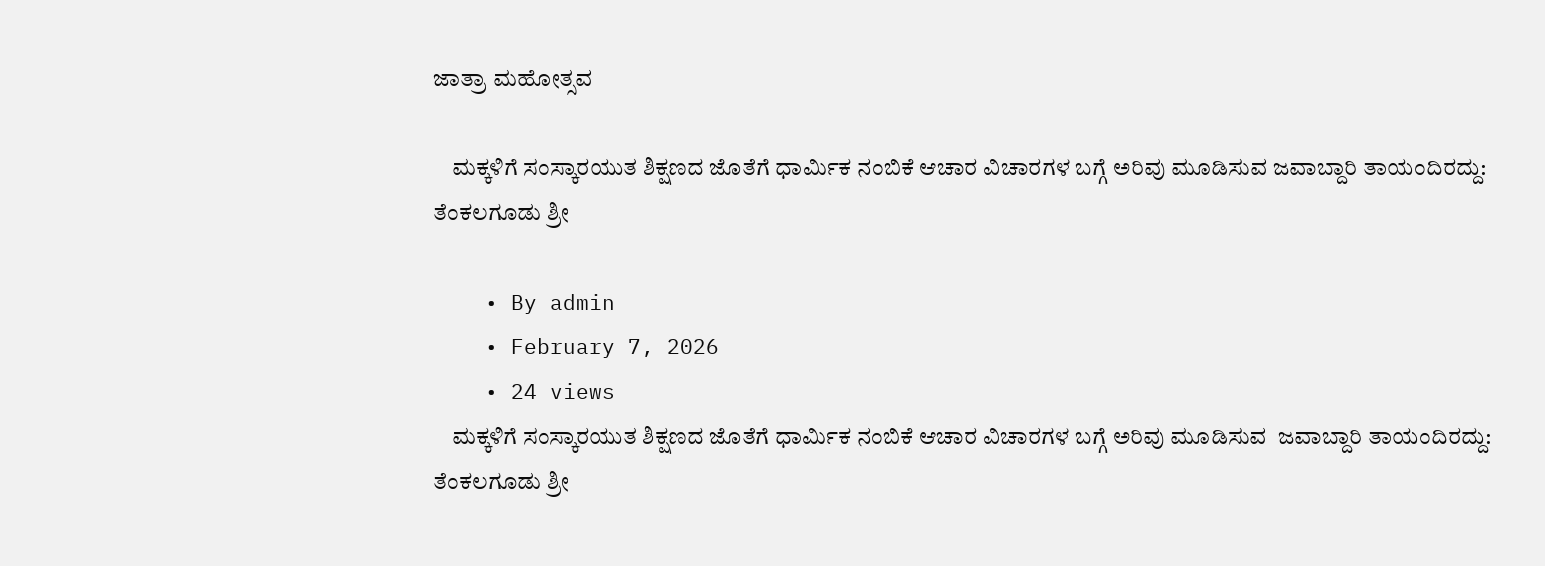ಜಾತ್ರಾ ಮಹೋತ್ಸವ

    ಮಕ್ಕಳಿಗೆ ಸಂಸ್ಕಾರಯುತ ಶಿಕ್ಷಣದ ಜೊತೆಗೆ ಧಾರ್ಮಿಕ ನಂಬಿಕೆ ಆಚಾರ ವಿಚಾರಗಳ ಬಗ್ಗೆ ಅರಿವು ಮೂಡಿಸುವ ಜವಾಬ್ದಾರಿ ತಾಯಂದಿರದ್ದು: ತೆಂಕಲಗೂಡು ಶ್ರೀ

    • By admin
    • February 7, 2026
    • 24 views
    ಮಕ್ಕಳಿಗೆ ಸಂಸ್ಕಾರಯುತ ಶಿಕ್ಷಣದ ಜೊತೆಗೆ ಧಾರ್ಮಿಕ ನಂಬಿಕೆ ಆಚಾರ ವಿಚಾರಗಳ ಬಗ್ಗೆ ಅರಿವು ಮೂಡಿಸುವ  ಜವಾಬ್ದಾರಿ ತಾಯಂದಿರದ್ದು: ತೆಂಕಲಗೂಡು ಶ್ರೀ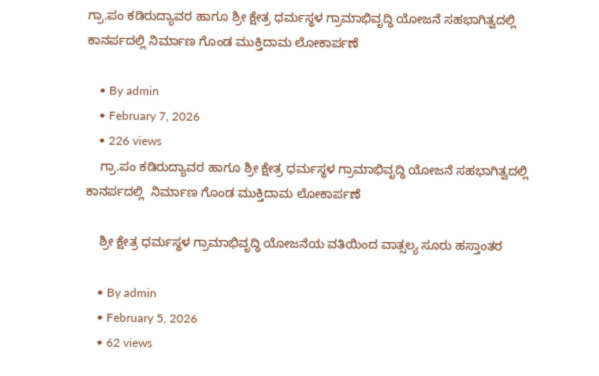ಗ್ರಾ.ಪಂ ಕಡಿರುದ್ಯಾವರ ಹಾಗೂ ಶ್ರೀ ಕ್ಷೇತ್ರ ಧರ್ಮಸ್ಥಳ ಗ್ರಾಮಾಭಿವೃದ್ಧಿ ಯೋಜನೆ ಸಹಭಾಗಿತ್ವದಲ್ಲಿ ಕಾನರ್ಪದಲ್ಲಿ ನಿರ್ಮಾಣ ಗೊಂಡ ಮುಕ್ತಿದಾಮ ಲೋಕಾರ್ಪಣೆ

    • By admin
    • February 7, 2026
    • 226 views
    ಗ್ರಾ.ಪಂ ಕಡಿರುದ್ಯಾವರ ಹಾಗೂ ಶ್ರೀ ಕ್ಷೇತ್ರ ಧರ್ಮಸ್ಥಳ ಗ್ರಾಮಾಭಿವೃದ್ಧಿ ಯೋಜನೆ ಸಹಭಾಗಿತ್ವದಲ್ಲಿ ಕಾನರ್ಪದಲ್ಲಿ  ನಿರ್ಮಾಣ ಗೊಂಡ ಮುಕ್ತಿದಾಮ ಲೋಕಾರ್ಪಣೆ

    ಶ್ರೀ ಕ್ಷೇತ್ರ ಧರ್ಮಸ್ಥಳ ಗ್ರಾಮಾಭಿವೃದ್ಧಿ ಯೋಜನೆಯ ವತಿಯಿಂದ ವಾತ್ಸಲ್ಯ ಸೂರು ಹಸ್ತಾಂತರ

    • By admin
    • February 5, 2026
    • 62 views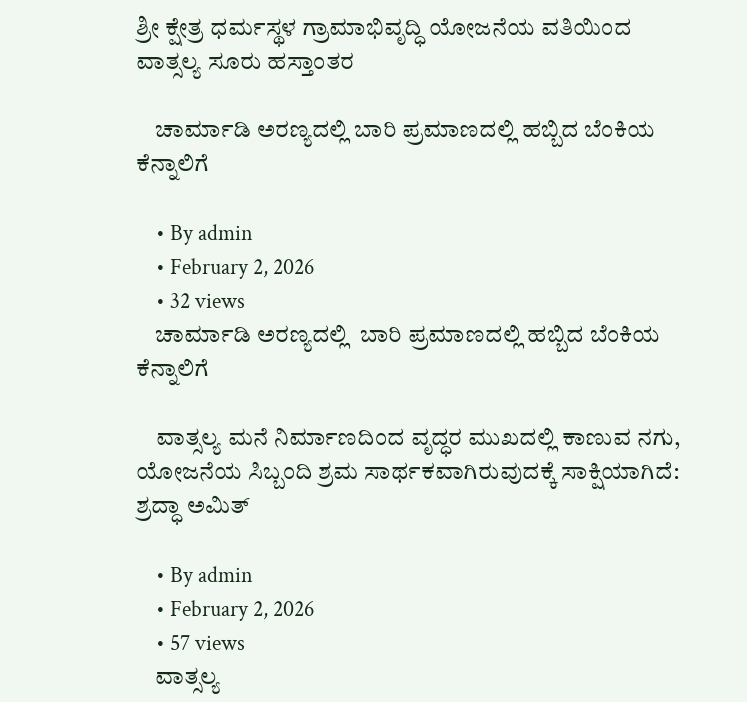ಶ್ರೀ ಕ್ಷೇತ್ರ ಧರ್ಮಸ್ಥಳ ಗ್ರಾಮಾಭಿವೃದ್ಧಿ ಯೋಜನೆಯ ವತಿಯಿಂದ ವಾತ್ಸಲ್ಯ ಸೂರು ಹಸ್ತಾಂತರ

    ಚಾರ್ಮಾಡಿ ಅರಣ್ಯದಲ್ಲಿ ಬಾರಿ ಪ್ರಮಾಣದಲ್ಲಿ ಹಬ್ಬಿದ ಬೆಂಕಿಯ ಕೆನ್ನಾಲಿಗೆ

    • By admin
    • February 2, 2026
    • 32 views
    ಚಾರ್ಮಾಡಿ ಅರಣ್ಯದಲ್ಲಿ  ಬಾರಿ ಪ್ರಮಾಣದಲ್ಲಿ ಹಬ್ಬಿದ ಬೆಂಕಿಯ ಕೆನ್ನಾಲಿಗೆ

    ವಾತ್ಸಲ್ಯ ಮನೆ ನಿರ್ಮಾಣದಿಂದ ವೃದ್ಧರ ಮುಖದಲ್ಲಿ ಕಾಣುವ ನಗು, ಯೋಜನೆಯ ಸಿಬ್ಬಂದಿ ಶ್ರಮ ಸಾರ್ಥಕವಾಗಿರುವುದಕ್ಕೆ ಸಾಕ್ಷಿಯಾಗಿದೆ: ಶ್ರದ್ಧಾ ಅಮಿತ್

    • By admin
    • February 2, 2026
    • 57 views
    ವಾತ್ಸಲ್ಯ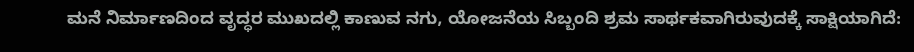ಮನೆ ನಿರ್ಮಾಣದಿಂದ ವೃದ್ಧರ ಮುಖದಲ್ಲಿ ಕಾಣುವ ನಗು, ಯೋಜನೆಯ ಸಿಬ್ಬಂದಿ ಶ್ರಮ ಸಾರ್ಥಕವಾಗಿರುವುದಕ್ಕೆ ಸಾಕ್ಷಿಯಾಗಿದೆ: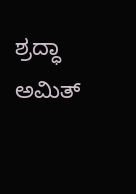ಶ್ರದ್ಧಾ ಅಮಿತ್